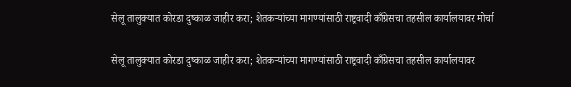सेलू तालुक्यात कोरडा दुष्काळ जाहीर करा; शेतकऱ्यांच्या मागण्यांसाठी राष्ट्रवादी काँग्रेसचा तहसील कार्यालयावर मोर्चा

सेलू तालुक्यात कोरडा दुष्काळ जाहीर करा; शेतकऱ्यांच्या मागण्यांसाठी राष्ट्रवादी काँग्रेसचा तहसील कार्यालयावर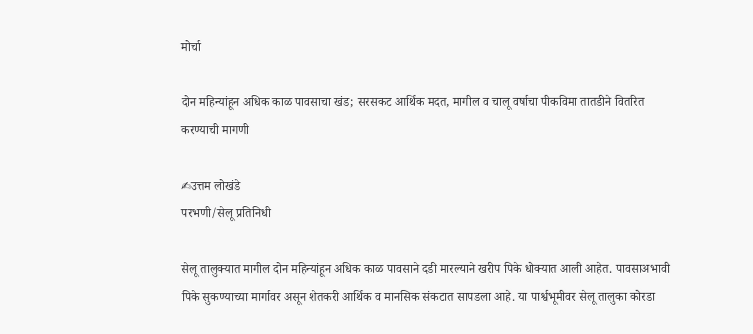मोर्चा

दोन महिन्यांहून अधिक काळ पावसाचा खंड; सरसकट आर्थिक मदत, मागील व चालू वर्षाचा पीकविमा तातडीने वितरित करण्याची मागणी

✍उत्तम लोखंडे
परभणी/सेलू प्रतिनिधी

सेलू तालुक्यात मागील दोन महिन्यांहून अधिक काळ पावसाने दडी मारल्याने खरीप पिके धोक्यात आली आहेत. पावसाअभावी पिके सुकण्याच्या मार्गावर असून शेतकरी आर्थिक व मानसिक संकटात सापडला आहे. या पार्श्वभूमीवर सेलू तालुका कोरडा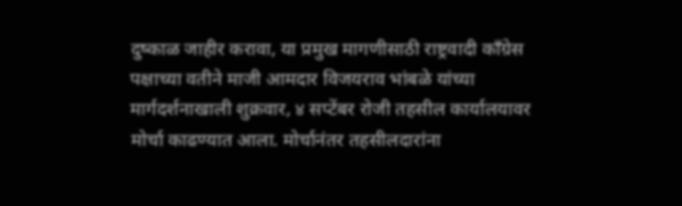दुष्काळ जाहीर करावा, या प्रमुख मागणीसाठी राष्ट्रवादी काँग्रेस पक्षाच्या वतीने माजी आमदार विजयराव भांबळे यांच्या मार्गदर्शनाखाली शुक्रवार, ४ सप्टेंबर रोजी तहसील कार्यालयावर मोर्चा काढण्यात आला. मोर्चानंतर तहसीलदारांना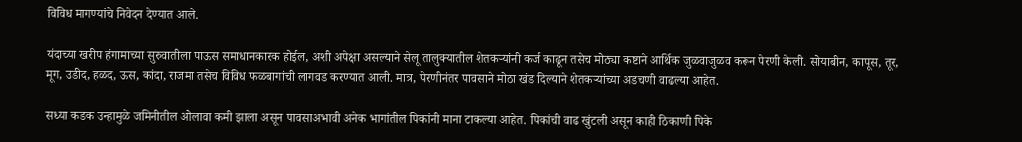विविध मागण्यांचे निवेदन देण्यात आले.

यंदाच्या खरीप हंगामाच्या सुरुवातीला पाऊस समाधानकारक होईल, अशी अपेक्षा असल्याने सेलू तालुक्यातील शेतकऱ्यांनी कर्ज काढून तसेच मोठ्या कष्टाने आर्थिक जुळवाजुळव करून पेरणी केली. सोयाबीन, कापूस, तूर, मूग, उडीद, हळद, ऊस, कांदा, राजमा तसेच विविध फळबागांची लागवड करण्यात आली. मात्र, पेरणीनंतर पावसाने मोठा खंड दिल्याने शेतकऱ्यांच्या अडचणी वाढल्या आहेत.

सध्या कडक उन्हामुळे जमिनीतील ओलावा कमी झाला असून पावसाअभावी अनेक भागांतील पिकांनी माना टाकल्या आहेत. पिकांची वाढ खुंटली असून काही ठिकाणी पिके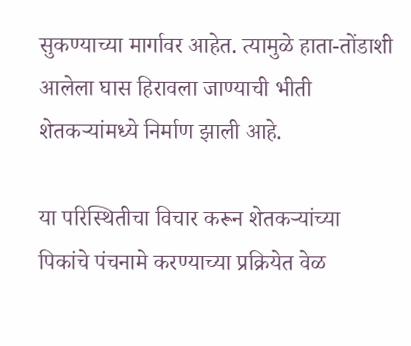सुकण्याच्या मार्गावर आहेत. त्यामुळे हाता-तोंडाशी आलेला घास हिरावला जाण्याची भीती शेतकऱ्यांमध्ये निर्माण झाली आहे.

या परिस्थितीचा विचार करून शेतकऱ्यांच्या पिकांचे पंचनामे करण्याच्या प्रक्रियेत वेळ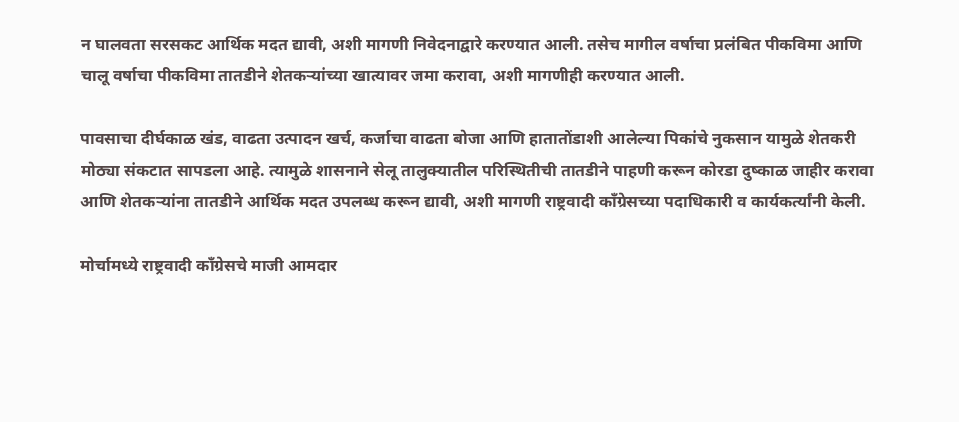न घालवता सरसकट आर्थिक मदत द्यावी, अशी मागणी निवेदनाद्वारे करण्यात आली. तसेच मागील वर्षाचा प्रलंबित पीकविमा आणि चालू वर्षाचा पीकविमा तातडीने शेतकऱ्यांच्या खात्यावर जमा करावा, अशी मागणीही करण्यात आली.

पावसाचा दीर्घकाळ खंड, वाढता उत्पादन खर्च, कर्जाचा वाढता बोजा आणि हातातोंडाशी आलेल्या पिकांचे नुकसान यामुळे शेतकरी मोठ्या संकटात सापडला आहे. त्यामुळे शासनाने सेलू तालुक्यातील परिस्थितीची तातडीने पाहणी करून कोरडा दुष्काळ जाहीर करावा आणि शेतकऱ्यांना तातडीने आर्थिक मदत उपलब्ध करून द्यावी, अशी मागणी राष्ट्रवादी काँग्रेसच्या पदाधिकारी व कार्यकर्त्यांनी केली.

मोर्चामध्ये राष्ट्रवादी काँग्रेसचे माजी आमदार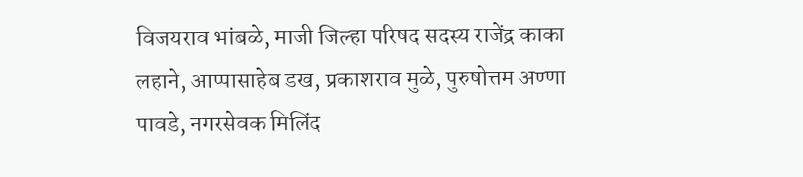विजयराव भांबळे, माजी जिल्हा परिषद सदस्य राजेंद्र काका लहाने, आप्पासाहेब डख, प्रकाशराव मुळे, पुरुषोत्तम अण्णा पावडे, नगरसेवक मिलिंद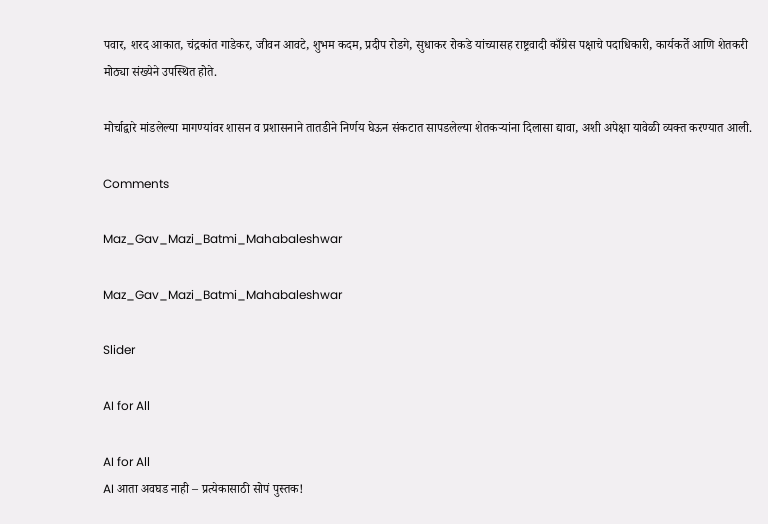पवार, शरद आकात, चंद्रकांत गाडेकर, जीवन आवटे, शुभम कदम, प्रदीप रोडगे, सुधाकर रोकडे यांच्यासह राष्ट्रवादी काँग्रेस पक्षाचे पदाधिकारी, कार्यकर्ते आणि शेतकरी मोठ्या संख्येने उपस्थित होते.

मोर्चाद्वारे मांडलेल्या मागण्यांवर शासन व प्रशासनाने तातडीने निर्णय घेऊन संकटात सापडलेल्या शेतकऱ्यांना दिलासा द्यावा, अशी अपेक्षा यावेळी व्यक्त करण्यात आली.

Comments

Maz_Gav_Mazi_Batmi_Mahabaleshwar

Maz_Gav_Mazi_Batmi_Mahabaleshwar

Slider

AI for All

AI for All
AI आता अवघड नाही – प्रत्येकासाठी सोपं पुस्तक!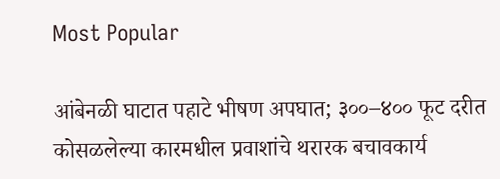Most Popular

आंबेनळी घाटात पहाटे भीषण अपघात; ३००–४०० फूट दरीत कोसळलेल्या कारमधील प्रवाशांचे थरारक बचावकार्य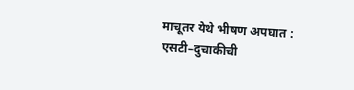माचूतर येथे भीषण अपघात : एसटी–दुचाकीची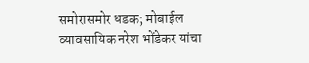समोरासमोर धडक; मोबाईल व्यावसायिक नरेश भोंडेकर यांचा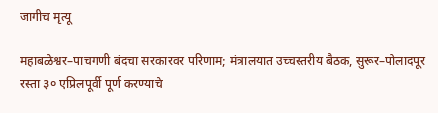जागीच मृत्यू

महाबळेश्वर–पाचगणी बंदचा सरकारवर परिणाम; मंत्रालयात उच्चस्तरीय बैठक, सुरूर–पोलादपूर रस्ता ३० एप्रिलपूर्वी पूर्ण करण्याचे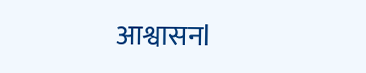आश्वासनl